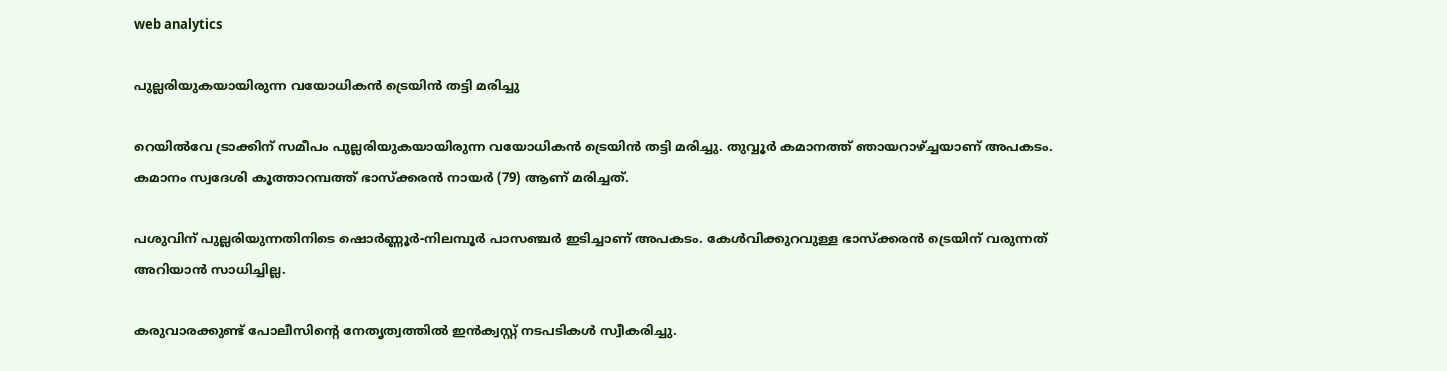web analytics

പുല്ലരിയുകയായിരുന്ന വയോധികൻ ട്രെയിൻ തട്ടി മരിച്ചു

റെയിൽവേ ട്രാക്കിന് സമീപം പുല്ലരിയുകയായിരുന്ന വയോധികൻ ട്രെയിൻ തട്ടി മരിച്ചു. തുവ്വൂർ കമാനത്ത് ഞായറാഴ്ച്ചയാണ് അപകടം. കമാനം സ്വദേശി കൂത്താറമ്പത്ത് ഭാസ്ക്കരൻ നായർ (79) ആണ് മരിച്ചത്.

പശുവിന് പുല്ലരിയുന്നതിനിടെ ഷൊർണ്ണൂർ-നിലമ്പൂർ പാസഞ്ചർ ഇടിച്ചാണ് അപകടം. കേൾവിക്കുറവുള്ള ഭാസ്ക്കരൻ ട്രെയിന് വരുന്നത് അറിയാൻ സാധിച്ചില്ല.

കരുവാരക്കുണ്ട് പോലീസിൻ്റെ നേതൃത്വത്തിൽ ഇൻക്വസ്റ്റ് നടപടികൾ സ്വീകരിച്ചു.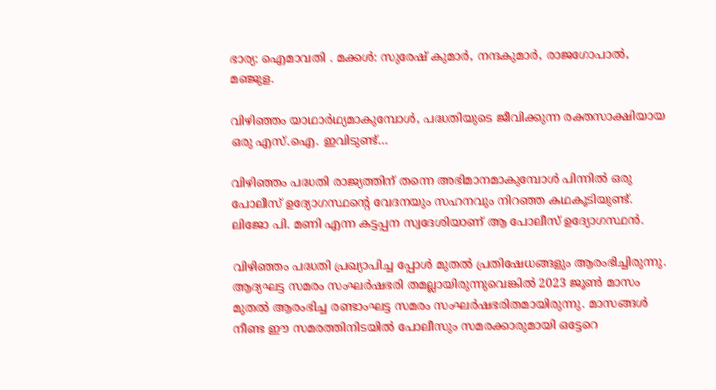ഭാര്യ: ഐമാവതി . മക്കൾ: സുരേഷ് കുമാർ, നന്ദകുമാർ, രാജഗോപാൽ, മഞ്ജുള.

വിഴിഞ്ഞം യാഥാർഥ്യമാകുമ്പോൾ, പദ്ധതിയുടെ ജീവിക്കുന്ന രക്തസാക്ഷിയായ ഒരു എസ്.ഐ. ഇവിടുണ്ട്…

വിഴിഞ്ഞം പദ്ധതി രാജ്യത്തിന് തന്നെ അഭിമാനമാകുമ്പോൾ പിന്നിൽ ഒരു പോലീസ് ഉദ്യോഗസ്ഥന്റെ വേദനയും സഹനവും നിറഞ്ഞ കഥകൂടിയുണ്ട്. ലിജോ പി. മണി എന്ന കട്ടപ്പന സ്വദേശിയാണ് ആ പോലീസ് ഉദ്യോഗസ്ഥൻ.

വിഴിഞ്ഞം പദ്ധതി പ്രഖ്യാപിച്ച പ്പോൾ മുതൽ പ്രതിഷേധങ്ങളും ആരംഭിച്ചിരുന്നു. ആദ്യഘട്ട സമരം സംഘർഷഭരി തമല്ലായിരുന്നുവെങ്കിൽ 2023 ജൂൺ മാസം മുതൽ ആരംഭിച്ച രണ്ടാംഘട്ട സമരം സംഘർഷഭരിതമായിരുന്നു. മാസങ്ങൾ നീണ്ട ഈ സമരത്തിനിടയിൽ പോലീസും സമരക്കാരുമായി ഒട്ടേറെ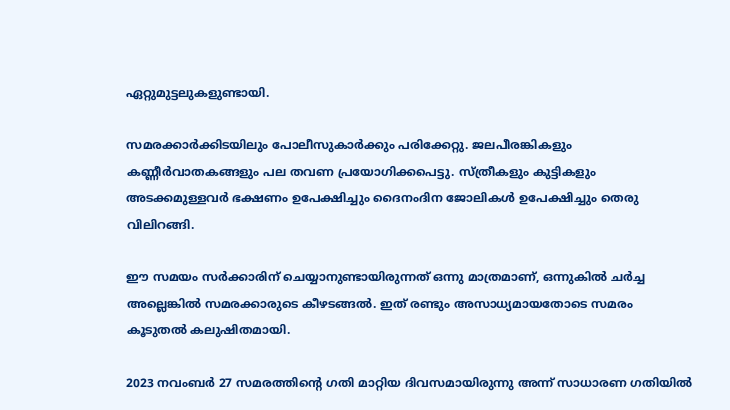ഏറ്റുമുട്ടലുകളുണ്ടായി.

സമരക്കാർക്കിടയിലും പോലീസുകാർക്കും പരിക്കേറ്റു. ജലപീരങ്കികളും കണ്ണീർവാതകങ്ങളും പല തവണ പ്രയോഗിക്കപെട്ടു. സ്ത്രീകളും കുട്ടികളും അടക്കമുള്ളവർ ഭക്ഷണം ഉപേക്ഷിച്ചും ദൈനംദിന ജോലികൾ ഉപേക്ഷിച്ചും തെരു വിലിറങ്ങി.

ഈ സമയം സർക്കാരിന് ചെയ്യാനുണ്ടായിരുന്നത് ഒന്നു മാത്രമാണ്, ഒന്നുകിൽ ചർച്ച അല്ലെങ്കിൽ സമരക്കാരുടെ കീഴടങ്ങൽ. ഇത് രണ്ടും അസാധ്യമായതോടെ സമരം കൂടുതൽ കലുഷിതമായി.

2023 നവംബർ 27 സമരത്തിന്റെ ഗതി മാറ്റിയ ദിവസമായിരുന്നു അന്ന് സാധാരണ ഗതിയിൽ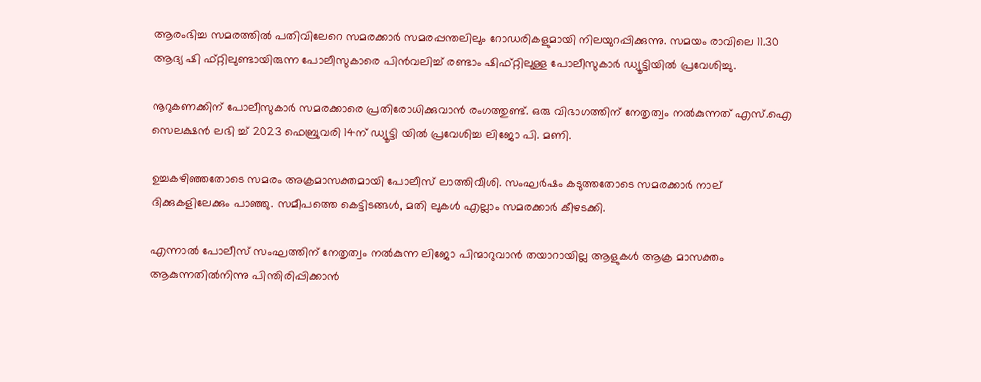ആരംഭിച്ച സമരത്തിൽ പതിവിലേറെ സമരക്കാർ സമരപ്പന്തലിലും റോഡരികളുമായി നിലയുറപ്പിക്കുന്നു. സമയം രാവിലെ 11.30 ആദ്യ ഷി ഫ്റ്റിലുണ്ടായിരുന്ന പോലീസുകാരെ പിൻവലിച്ച് രണ്ടാം ഷിഫ്റ്റിലുള്ള പോലീസുകാർ ഡ്യൂട്ടിയിൽ പ്രവേശിച്ചു.

നൂറുകണക്കിന് പോലീസുകാർ സമരക്കാരെ പ്രതിരോധിക്കുവാൻ രംഗത്തുണ്ട്. ഒരു വിഭാഗത്തിന് നേതൃത്വം നൽകുന്നത് എസ്.ഐ സെലക്ഷൻ ലഭി ച്ച് 2023 ഫെബ്രുവരി 14ന് ഡ്യൂട്ടി യിൽ പ്രവേശിച്ച ലിജോ പി. മണി.

ഉച്ചകഴിഞ്ഞതോടെ സമരം അക്രമാസക്തമായി പോലീസ് ലാത്തിവീശി. സംഘർഷം കടുത്തതോടെ സമരക്കാർ നാല് ദിക്കുകളിലേക്കും പാഞ്ഞു. സമീപത്തെ കെട്ടിടങ്ങൾ, മതി ലുകൾ എല്ലാം സമരക്കാർ കീഴടക്കി.

എന്നാൽ പോലീസ് സംഘത്തിന് നേതൃത്വം നൽകുന്ന ലിജോ പിന്മാറുവാൻ തയാറായില്ല ആളുകൾ ആക്ര മാസക്തം ആകുന്നതിൽനിന്നു പിന്തിരിപ്പിക്കാൻ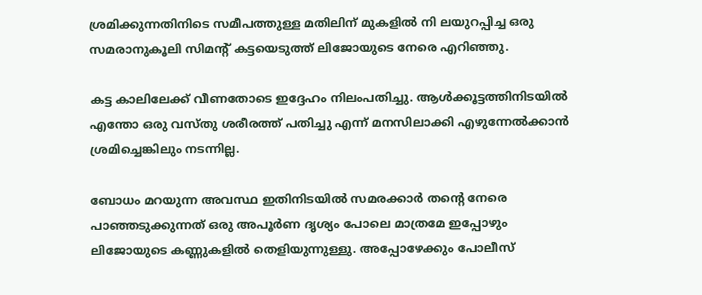ശ്രമിക്കുന്നതിനിടെ സമീപത്തുള്ള മതിലിന് മുകളിൽ നി ലയുറപ്പിച്ച ഒരു സമരാനുകൂലി സിമന്റ്‌ കട്ടയെടുത്ത് ലിജോയുടെ നേരെ എറിഞ്ഞു.

കട്ട കാലിലേക്ക് വീണതോടെ ഇദ്ദേഹം നിലംപതിച്ചു. ആൾക്കൂട്ടത്തിനിടയിൽ എന്തോ ഒരു വസ്തു ശരീരത്ത് പതിച്ചു എന്ന് മനസിലാക്കി എഴുന്നേൽക്കാൻ ശ്രമിച്ചെങ്കിലും നടന്നില്ല.

ബോധം മറയുന്ന അവസ്ഥ ഇതിനിടയിൽ സമരക്കാർ തന്റെ നേരെ പാഞ്ഞടുക്കുന്നത് ഒരു അപൂർണ ദൃശ്യം പോലെ മാത്രമേ ഇപ്പോഴും ലിജോയുടെ കണ്ണുകളിൽ തെളിയുന്നുള്ളു. അപ്പോഴേക്കും പോലീസ്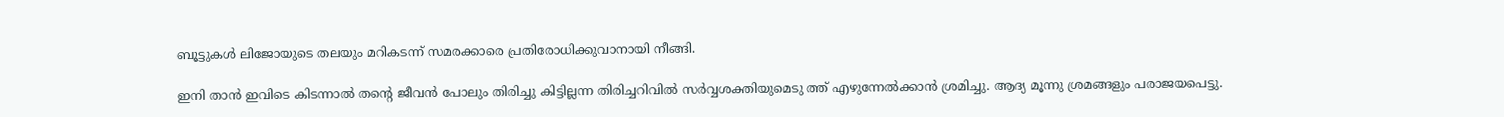ബൂട്ടുകൾ ലിജോയുടെ തലയും മറികടന്ന് സമരക്കാരെ പ്രതിരോധിക്കുവാനായി നീങ്ങി.

ഇനി താൻ ഇവിടെ കിടന്നാൽ തന്റെ ജീവൻ പോലും തിരിച്ചു കിട്ടില്ലന്ന തിരിച്ചറിവിൽ സർവ്വശക്തിയുമെടു ത്ത് എഴുന്നേൽക്കാൻ ശ്രമിച്ചു. ആദ്യ മൂന്നു ശ്രമങ്ങളും പരാജയപെട്ടു.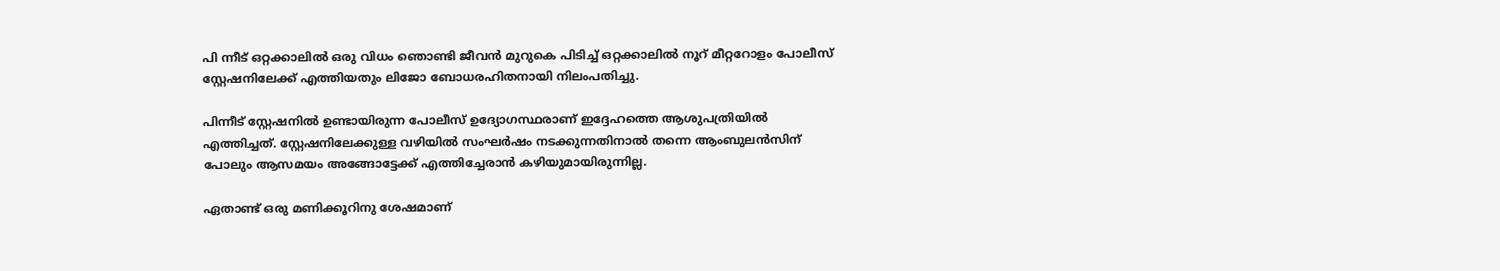പി ന്നീട് ഒറ്റക്കാലിൽ ഒരു വിധം ഞൊണ്ടി ജീവൻ മുറുകെ പിടിച്ച് ഒറ്റക്കാലിൽ നൂറ് മീറ്ററോളം പോലീസ് സ്റ്റേഷനിലേക്ക് എത്തിയതും ലിജോ ബോധരഹിതനായി നിലംപതിച്ചു.

പിന്നീട് സ്റ്റേഷനിൽ ഉണ്ടായിരുന്ന പോലീസ് ഉദ്യോഗസ്ഥരാണ് ഇദ്ദേഹത്തെ ആശുപത്രിയിൽ എത്തിച്ചത്. സ്റ്റേഷനിലേക്കുള്ള വഴിയിൽ സംഘർഷം നടക്കുന്നതിനാൽ തന്നെ ആംബുലൻസിന് പോലും ആസമയം അങ്ങോട്ടേക്ക് എത്തിച്ചേരാൻ കഴിയുമായിരുന്നില്ല.

ഏതാണ്ട് ഒരു മണിക്കൂറിനു ശേഷമാണ്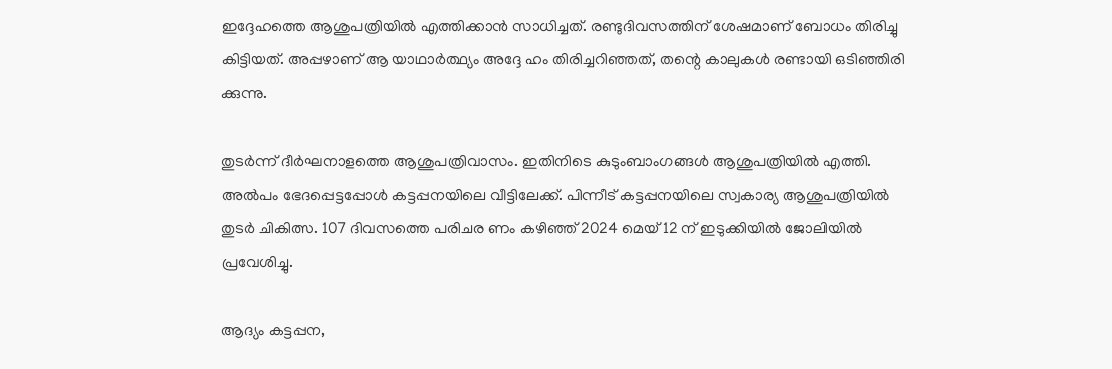ഇദ്ദേഹത്തെ ആശുപത്രിയിൽ എത്തിക്കാൻ സാധിച്ചത്. രണ്ടുദിവസത്തിന് ശേഷമാണ് ബോധം തിരിച്ചു കിട്ടിയത്. അപ്പഴാണ് ആ യാഥാർത്ഥ്യം അദ്ദേ ഹം തിരിച്ചറിഞ്ഞത്, തന്റെ കാലുകൾ രണ്ടായി ഒടിഞ്ഞിരി ക്കുന്നു.

തുടർന്ന് ദീർഘനാളത്തെ ആശുപത്രിവാസം. ഇതിനിടെ കുടുംബാംഗങ്ങൾ ആശുപത്രിയിൽ എത്തി. അൽപം ഭേദപ്പെട്ടപ്പോൾ കട്ടപ്പനയിലെ വീട്ടിലേക്ക്. പിന്നീട് കട്ടപ്പനയിലെ സ്വകാര്യ ആശുപത്രിയിൽ തുടർ ചികിത്സ. 107 ദിവസത്തെ പരിചര ണം കഴിഞ്ഞ് 2024 മെയ് 12 ന് ഇടുക്കിയിൽ ജോലിയിൽ പ്രവേശിച്ചു.

ആദ്യം കട്ടപ്പന,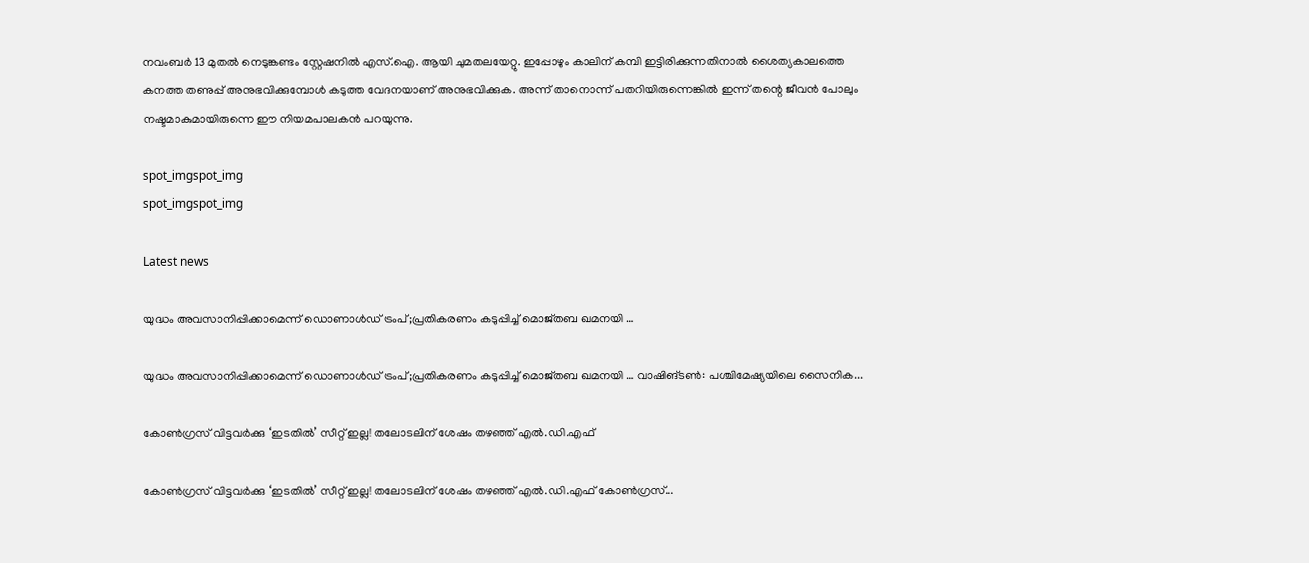നവംബർ 13 മുതൽ നെടുങ്കണ്ടം സ്റ്റേഷനിൽ എസ്.ഐ. ആയി ചുമതലയേറ്റു. ഇപ്പോഴും കാലിന് കമ്പി ഇട്ടിരിക്കുന്നതിനാൽ ശൈത്യകാലത്തെ കനത്ത തണുപ്പ് അനുഭവിക്കുമ്പോൾ കടുത്ത വേദനയാണ് അനുഭവിക്കുക. അന്ന് താനൊന്ന് പതറിയിരുന്നെങ്കിൽ ഇന്ന് തന്റെ ജീവൻ പോലും നഷ്ടമാകുമായിരുന്നെ ഈ നിയമപാലകൻ പറയുന്നു.

spot_imgspot_img
spot_imgspot_img

Latest news

യുദ്ധം അവസാനിപ്പിക്കാമെന്ന് ഡൊണാൾഡ് ട്രംപ്;പ്രതികരണം കടുപ്പിച്ച് മൊജ്തബ ഖമനയി …

യുദ്ധം അവസാനിപ്പിക്കാമെന്ന് ഡൊണാൾഡ് ട്രംപ്;പ്രതികരണം കടുപ്പിച്ച് മൊജ്തബ ഖമനയി … വാഷിങ്ടൺ: പശ്ചിമേഷ്യയിലെ സൈനിക...

കോൺഗ്രസ് വിട്ടവർക്കു ‘ഇടതിൽ’ സീറ്റ് ഇല്ല! തലോടലിന് ശേഷം തഴഞ്ഞ് എൽ.ഡി.എഫ്

കോൺഗ്രസ് വിട്ടവർക്കു ‘ഇടതിൽ’ സീറ്റ് ഇല്ല! തലോടലിന് ശേഷം തഴഞ്ഞ് എൽ.ഡി.എഫ് കോൺഗ്രസ്...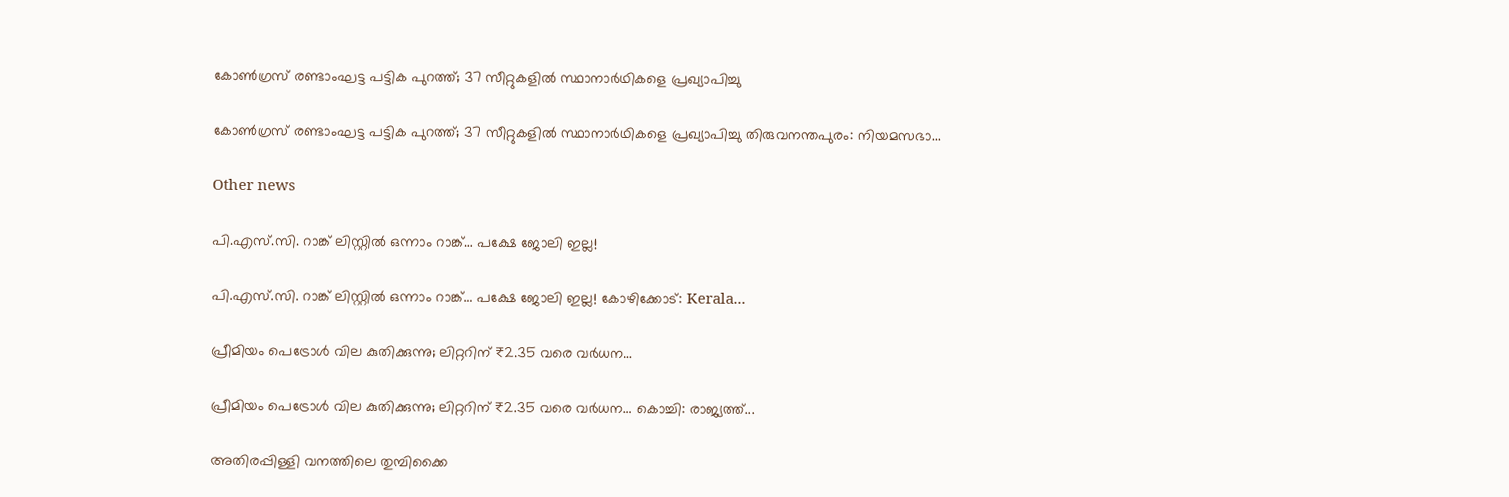കോൺഗ്രസ് രണ്ടാംഘട്ട പട്ടിക പുറത്ത്; 37 സീറ്റുകളിൽ സ്ഥാനാർഥികളെ പ്രഖ്യാപിച്ചു

കോൺഗ്രസ് രണ്ടാംഘട്ട പട്ടിക പുറത്ത്; 37 സീറ്റുകളിൽ സ്ഥാനാർഥികളെ പ്രഖ്യാപിച്ചു തിരുവനന്തപുരം: നിയമസഭാ...

Other news

പി.എസ്.സി. റാങ്ക് ലിസ്റ്റിൽ ഒന്നാം റാങ്ക്… പക്ഷേ ജോലി ഇല്ല!

പി.എസ്.സി. റാങ്ക് ലിസ്റ്റിൽ ഒന്നാം റാങ്ക്… പക്ഷേ ജോലി ഇല്ല! കോഴിക്കോട്: Kerala...

പ്രീമിയം പെട്രോൾ വില കുതിക്കുന്നു; ലിറ്ററിന് ₹2.35 വരെ വർധന…

പ്രീമിയം പെട്രോൾ വില കുതിക്കുന്നു; ലിറ്ററിന് ₹2.35 വരെ വർധന… കൊച്ചി: രാജ്യത്ത്...

അതിരപ്പിള്ളി വനത്തിലെ തുമ്പിക്കൈ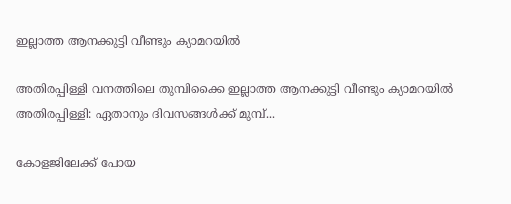ഇല്ലാത്ത ആനക്കുട്ടി വീണ്ടും ക്യാമറയിൽ

അതിരപ്പിള്ളി വനത്തിലെ തുമ്പിക്കൈ ഇല്ലാത്ത ആനക്കുട്ടി വീണ്ടും ക്യാമറയിൽ  അതിരപ്പിള്ളി: ഏതാനും ദിവസങ്ങൾക്ക് മുമ്പ്...

കോളജിലേക്ക് പോയ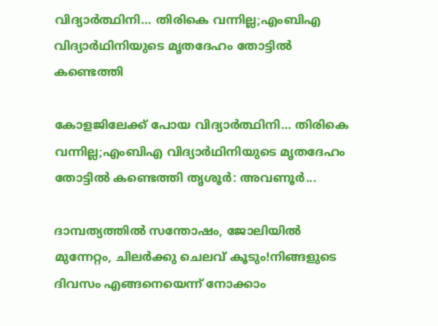വിദ്യാർത്ഥിനി… തിരികെ വന്നില്ല;എംബിഎ വിദ്യാർഥിനിയുടെ മൃതദേഹം തോട്ടിൽ കണ്ടെത്തി

കോളജിലേക്ക് പോയ വിദ്യാർത്ഥിനി… തിരികെ വന്നില്ല;എംബിഎ വിദ്യാർഥിനിയുടെ മൃതദേഹം തോട്ടിൽ കണ്ടെത്തി തൃശൂർ: അവണൂർ...

ദാമ്പത്യത്തിൽ സന്തോഷം, ജോലിയിൽ മുന്നേറ്റം, ചിലർക്കു ചെലവ് കൂടും!നിങ്ങളുടെ ദിവസം എങ്ങനെയെന്ന് നോക്കാം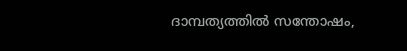ദാമ്പത്യത്തിൽ സന്തോഷം,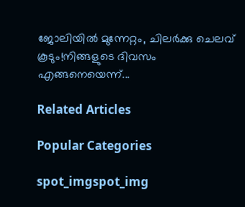ജോലിയിൽ മുന്നേറ്റം, ചിലർക്കു ചെലവ് കൂടും!നിങ്ങളുടെ ദിവസം എങ്ങനെയെന്ന്...

Related Articles

Popular Categories

spot_imgspot_img